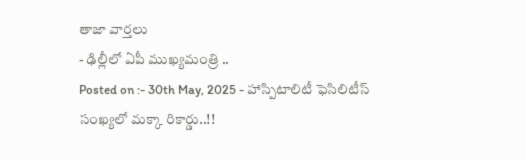తాజా వార్తలు
- ఢిల్లీలో ఏపీ ముఖ్యమంత్రి ..
Posted on :- 30th May, 2025 - హాస్పిటాలిటీ ఫెసిలిటీస్ సంఖ్యలో మక్కా రికార్డు..!!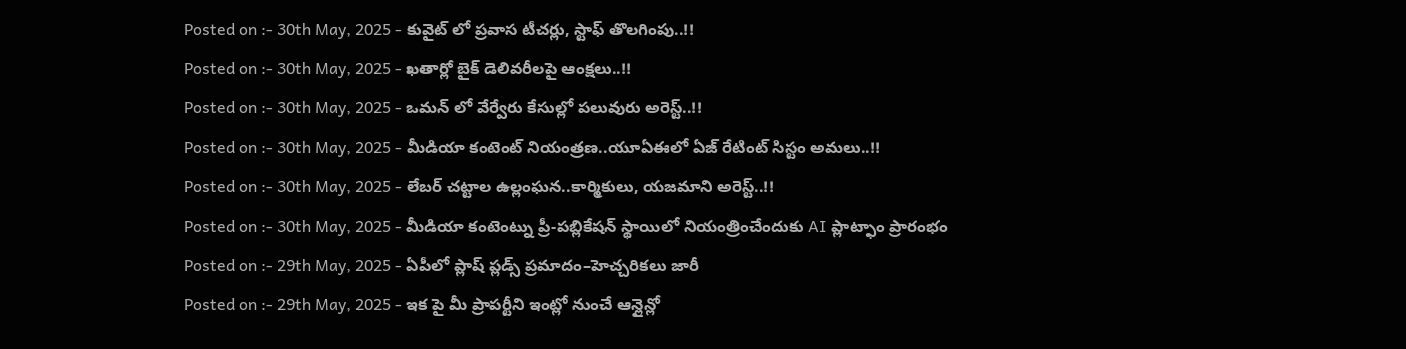Posted on :- 30th May, 2025 - కువైట్ లో ప్రవాస టీచర్లు, స్టాఫ్ తొలగింపు..!!
Posted on :- 30th May, 2025 - ఖతార్లో బైక్ డెలివరీలపై ఆంక్షలు..!!
Posted on :- 30th May, 2025 - ఒమన్ లో వేర్వేరు కేసుల్లో పలువురు అరెస్ట్..!!
Posted on :- 30th May, 2025 - మీడియా కంటెంట్ నియంత్రణ..యూఏఈలో ఏజ్ రేటింట్ సిస్టం అమలు..!!
Posted on :- 30th May, 2025 - లేబర్ చట్టాల ఉల్లంఘన..కార్మికులు, యజమాని అరెస్ట్..!!
Posted on :- 30th May, 2025 - మీడియా కంటెంట్ను ప్రీ-పబ్లికేషన్ స్థాయిలో నియంత్రించేందుకు AI ప్లాట్ఫాం ప్రారంభం
Posted on :- 29th May, 2025 - ఏపీలో ప్లాష్ ప్లడ్స్ ప్రమాదం–హెచ్చరికలు జారీ
Posted on :- 29th May, 2025 - ఇక పై మీ ప్రాపర్టీని ఇంట్లో నుంచే ఆన్లైన్లో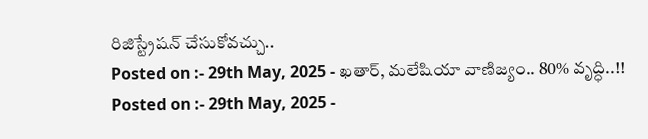రిజిస్ట్రేషన్ చేసుకోవచ్చు..
Posted on :- 29th May, 2025 - ఖతార్, మలేషియా వాణిజ్యం.. 80% వృద్ధి..!!
Posted on :- 29th May, 2025 -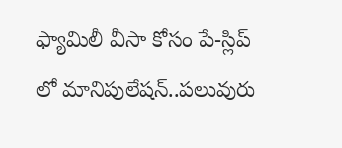ఫ్యామిలీ వీసా కోసం పే-స్లిప్ లో మానిపులేషన్..పలువురు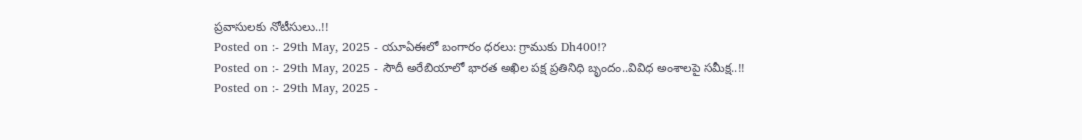ప్రవాసులకు నోటీసులు..!!
Posted on :- 29th May, 2025 - యూఏఈలో బంగారం ధరలు: గ్రాముకు Dh400!?
Posted on :- 29th May, 2025 - సౌదీ అరేబియాలో భారత అఖిల పక్ష ప్రతినిధి బృందం..వివిధ అంశాలపై సమీక్ష..!!
Posted on :- 29th May, 2025 -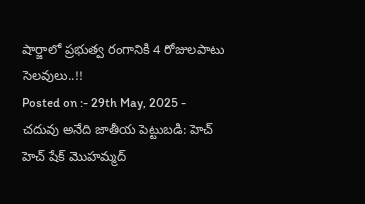షార్జాలో ప్రభుత్వ రంగానికి 4 రోజులపాటు సెలవులు..!!
Posted on :- 29th May, 2025 - చదువు అనేది జాతీయ పెట్టుబడి: హెచ్ హెచ్ షేక్ మొహమ్మద్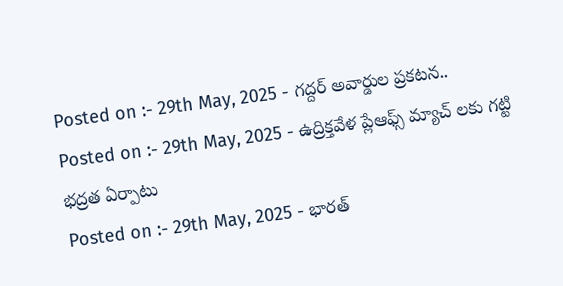Posted on :- 29th May, 2025 - గద్దర్ అవార్డుల ప్రకటన..
Posted on :- 29th May, 2025 - ఉద్రిక్తవేళ ప్లేఆఫ్స్ మ్యాచ్ లకు గట్టి భద్రత ఏర్పాటు
Posted on :- 29th May, 2025 - భారత్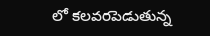లో కలవరపెడుతున్న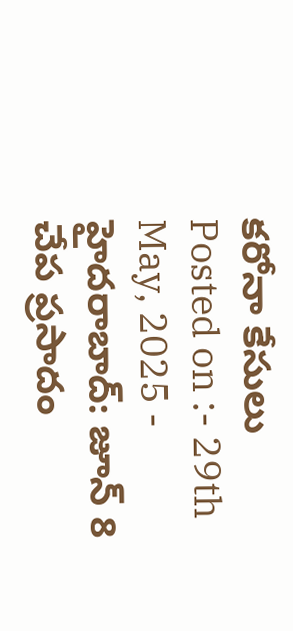కరోనా కేసులు
Posted on :- 29th May, 2025 - హైదరాబాద్: జూన్ 8 చేప ప్రసాదం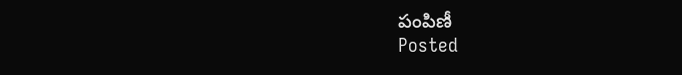పంపిణీ
Posted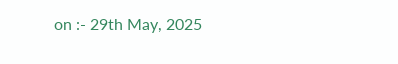on :- 29th May, 2025